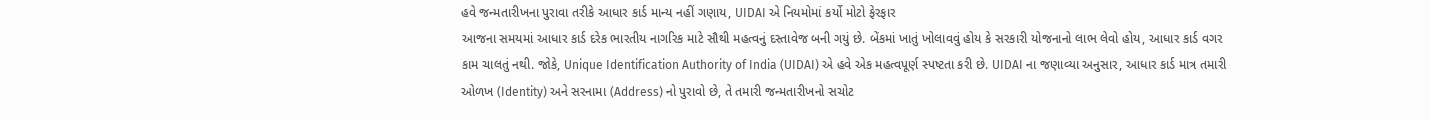હવે જન્મતારીખના પુરાવા તરીકે આધાર કાર્ડ માન્ય નહીં ગણાય, UIDAI એ નિયમોમાં કર્યો મોટો ફેરફાર
આજના સમયમાં આધાર કાર્ડ દરેક ભારતીય નાગરિક માટે સૌથી મહત્વનું દસ્તાવેજ બની ગયું છે. બેંકમાં ખાતું ખોલાવવું હોય કે સરકારી યોજનાનો લાભ લેવો હોય, આધાર કાર્ડ વગર કામ ચાલતું નથી. જોકે, Unique Identification Authority of India (UIDAI) એ હવે એક મહત્વપૂર્ણ સ્પષ્ટતા કરી છે. UIDAI ના જણાવ્યા અનુસાર, આધાર કાર્ડ માત્ર તમારી ઓળખ (Identity) અને સરનામા (Address) નો પુરાવો છે, તે તમારી જન્મતારીખનો સચોટ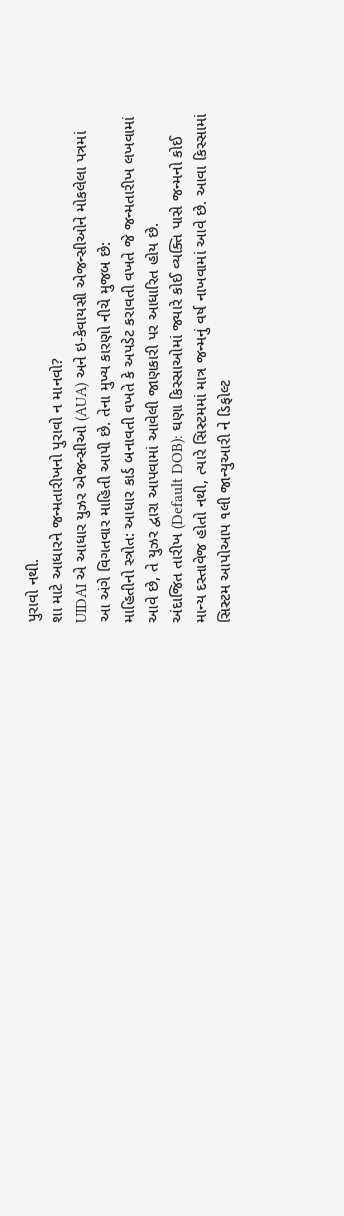પુરાવો નથી.
શા માટે આધારને જન્મતારીખનો પુરાવો ન માનવો?
UIDAI એ આધાર યુઝર એજન્સીઓ (AUA) અને ઇ-કેવાયસી એજન્સીઓને મોકલેલા પત્રમાં આ અંગે વિગતવાર માહિતી આપી છે. તેના મુખ્ય કારણો નીચે મુજબ છે:
માહિતીનો સ્ત્રોત: આધાર કાર્ડ બનાવતી વખતે કે અપડેટ કરાવતી વખતે જે જન્મતારીખ લખવામાં આવે છે, તે યુઝર દ્વારા આપવામાં આવેલી જાણકારી પર આધારિત હોય છે.
અંદાજિત તારીખ (Default DOB): ઘણા કિસ્સાઓમાં જ્યારે કોઈ વ્યક્તિ પાસે જન્મનો કોઈ માન્ય દસ્તાવેજ હોતો નથી, ત્યારે સિસ્ટમમાં માત્ર જન્મનું વર્ષ નાખવામાં આવે છે. આવા કિસ્સામાં સિસ્ટમ આપોઆપ ૧લી જાન્યુઆરી ને ડિફોલ્ટ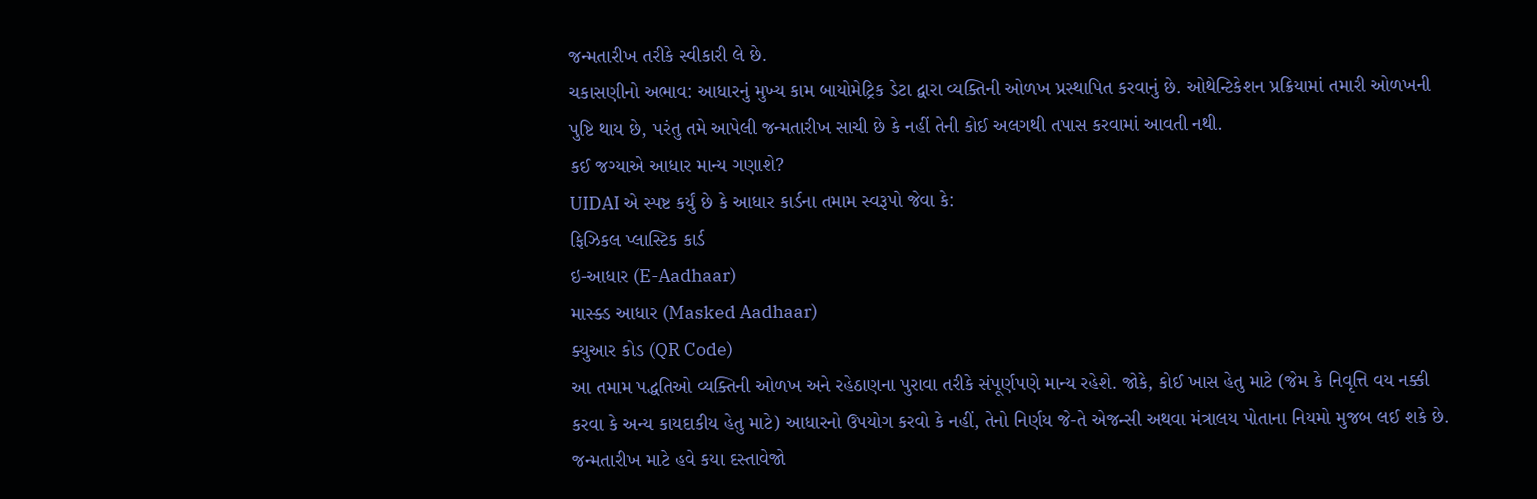જન્મતારીખ તરીકે સ્વીકારી લે છે.
ચકાસણીનો અભાવ: આધારનું મુખ્ય કામ બાયોમેટ્રિક ડેટા દ્વારા વ્યક્તિની ઓળખ પ્રસ્થાપિત કરવાનું છે. ઓથેન્ટિકેશન પ્રક્રિયામાં તમારી ઓળખની પુષ્ટિ થાય છે, પરંતુ તમે આપેલી જન્મતારીખ સાચી છે કે નહીં તેની કોઈ અલગથી તપાસ કરવામાં આવતી નથી.
કઈ જગ્યાએ આધાર માન્ય ગણાશે?
UIDAI એ સ્પષ્ટ કર્યું છે કે આધાર કાર્ડના તમામ સ્વરૂપો જેવા કે:
ફિઝિકલ પ્લાસ્ટિક કાર્ડ
ઇ-આધાર (E-Aadhaar)
માસ્ક્ડ આધાર (Masked Aadhaar)
ક્યુઆર કોડ (QR Code)
આ તમામ પદ્ધતિઓ વ્યક્તિની ઓળખ અને રહેઠાણના પુરાવા તરીકે સંપૂર્ણપણે માન્ય રહેશે. જોકે, કોઈ ખાસ હેતુ માટે (જેમ કે નિવૃત્તિ વય નક્કી કરવા કે અન્ય કાયદાકીય હેતુ માટે) આધારનો ઉપયોગ કરવો કે નહીં, તેનો નિર્ણય જે-તે એજન્સી અથવા મંત્રાલય પોતાના નિયમો મુજબ લઈ શકે છે.
જન્મતારીખ માટે હવે કયા દસ્તાવેજો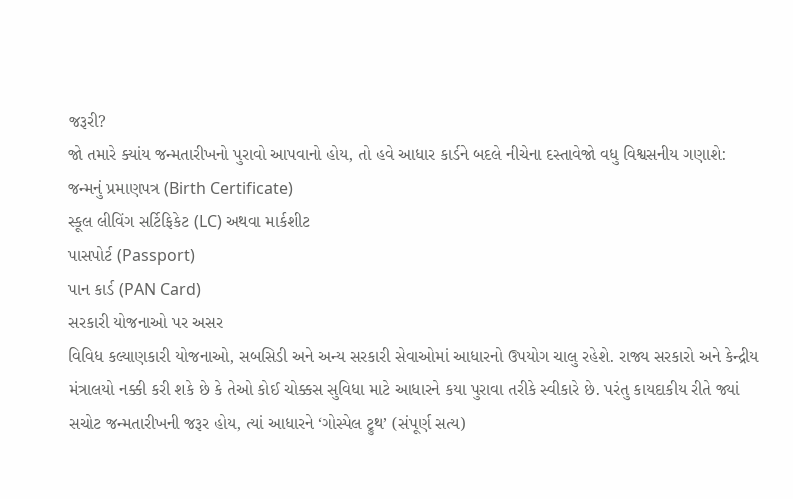જરૂરી?
જો તમારે ક્યાંય જન્મતારીખનો પુરાવો આપવાનો હોય, તો હવે આધાર કાર્ડને બદલે નીચેના દસ્તાવેજો વધુ વિશ્વસનીય ગણાશે:
જન્મનું પ્રમાણપત્ર (Birth Certificate)
સ્કૂલ લીવિંગ સર્ટિફિકેટ (LC) અથવા માર્કશીટ
પાસપોર્ટ (Passport)
પાન કાર્ડ (PAN Card)
સરકારી યોજનાઓ પર અસર
વિવિધ કલ્યાણકારી યોજનાઓ, સબસિડી અને અન્ય સરકારી સેવાઓમાં આધારનો ઉપયોગ ચાલુ રહેશે. રાજ્ય સરકારો અને કેન્દ્રીય મંત્રાલયો નક્કી કરી શકે છે કે તેઓ કોઈ ચોક્કસ સુવિધા માટે આધારને કયા પુરાવા તરીકે સ્વીકારે છે. પરંતુ કાયદાકીય રીતે જ્યાં સચોટ જન્મતારીખની જરૂર હોય, ત્યાં આધારને ‘ગોસ્પેલ ટ્રુથ’ (સંપૂર્ણ સત્ય)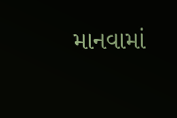માનવામાં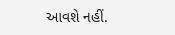આવશે નહીં.